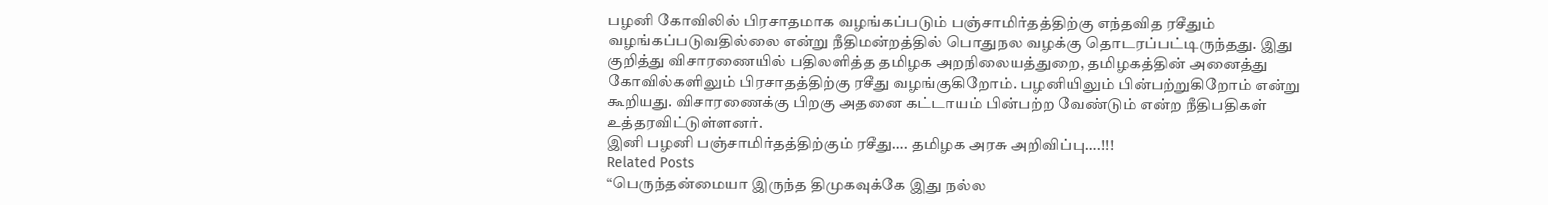பழனி கோவிலில் பிரசாதமாக வழங்கப்படும் பஞ்சாமிர்தத்திற்கு எந்தவித ரசீதும் வழங்கப்படுவதில்லை என்று நீதிமன்றத்தில் பொதுநல வழக்கு தொடரப்பட்டிருந்தது. இது குறித்து விசாரணையில் பதிலளித்த தமிழக அறநிலையத்துறை, தமிழகத்தின் அனைத்து கோவில்களிலும் பிரசாதத்திற்கு ரசீது வழங்குகிறோம். பழனியிலும் பின்பற்றுகிறோம் என்று கூறியது. விசாரணைக்கு பிறகு அதனை கட்டாயம் பின்பற்ற வேண்டும் என்ற நீதிபதிகள் உத்தரவிட்டுள்ளனர்.
இனி பழனி பஞ்சாமிர்தத்திற்கும் ரசீது…. தமிழக அரசு அறிவிப்பு….!!!
Related Posts
“பெருந்தன்மையா இருந்த திமுகவுக்கே இது நல்ல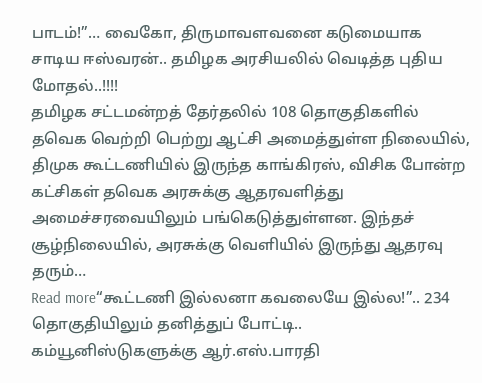பாடம்!”… வைகோ, திருமாவளவனை கடுமையாக சாடிய ஈஸ்வரன்.. தமிழக அரசியலில் வெடித்த புதிய மோதல்..!!!!
தமிழக சட்டமன்றத் தேர்தலில் 108 தொகுதிகளில் தவெக வெற்றி பெற்று ஆட்சி அமைத்துள்ள நிலையில், திமுக கூட்டணியில் இருந்த காங்கிரஸ், விசிக போன்ற கட்சிகள் தவெக அரசுக்கு ஆதரவளித்து அமைச்சரவையிலும் பங்கெடுத்துள்ளன. இந்தச் சூழ்நிலையில், அரசுக்கு வெளியில் இருந்து ஆதரவு தரும்…
Read more“கூட்டணி இல்லனா கவலையே இல்ல!”.. 234 தொகுதியிலும் தனித்துப் போட்டி.. கம்யூனிஸ்டுகளுக்கு ஆர்.எஸ்.பாரதி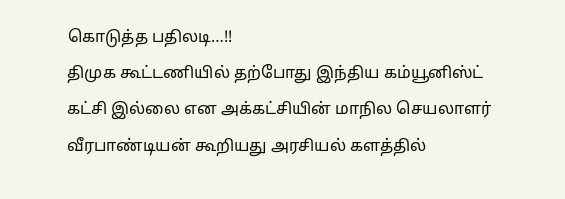கொடுத்த பதிலடி…!!
திமுக கூட்டணியில் தற்போது இந்திய கம்யூனிஸ்ட் கட்சி இல்லை என அக்கட்சியின் மாநில செயலாளர் வீரபாண்டியன் கூறியது அரசியல் களத்தில்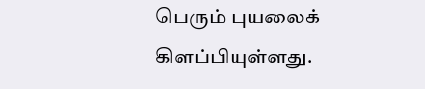பெரும் புயலைக் கிளப்பியுள்ளது.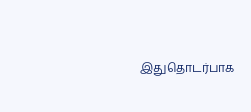இதுதொடர்பாக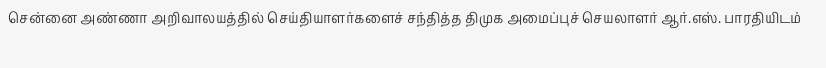சென்னை அண்ணா அறிவாலயத்தில் செய்தியாளர்களைச் சந்தித்த திமுக அமைப்புச் செயலாளர் ஆர்.எஸ். பாரதியிடம்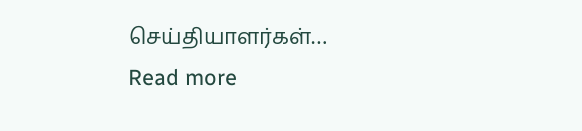செய்தியாளர்கள்…
Read more